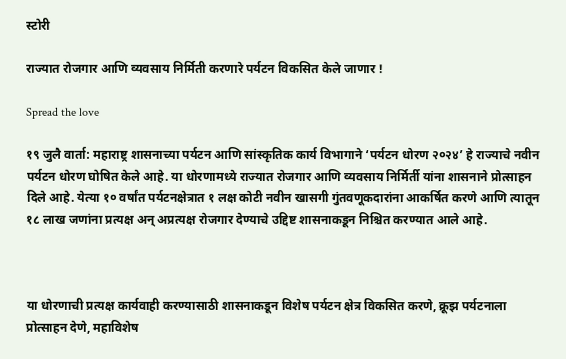स्टोरी

राज्यात रोजगार आणि व्यवसाय निर्मिती करणारे पर्यटन विकसित केले जाणार !

Spread the love

१९ जुलै वार्ता: महाराष्ट्र शासनाच्या पर्यटन आणि सांस्कृतिक कार्य विभागाने ‘पर्यटन धोरण २०२४’ हे राज्याचे नवीन पर्यटन धोरण घोषित केले आहे. या धोरणामध्ये राज्यात रोजगार आणि व्यवसाय निर्मिर्ती यांना शासनाने प्रोत्साहन दिले आहे. येत्या १० वर्षांत पर्यटनक्षेत्रात १ लक्ष कोटी नवीन खासगी गुंतवणूकदारांना आकर्षित करणे आणि त्यातून १८ लाख जणांना प्रत्यक्ष अन् अप्रत्यक्ष रोजगार देण्याचे उद्दिष्ट शासनाकडून निश्चित करण्यात आले आहे.



या धोरणाची प्रत्यक्ष कार्यवाही करण्यासाठी शासनाकडून विशेष पर्यटन क्षेत्र विकसित करणे, क्रूझ पर्यटनाला प्रोत्साहन देणे, महाविशेष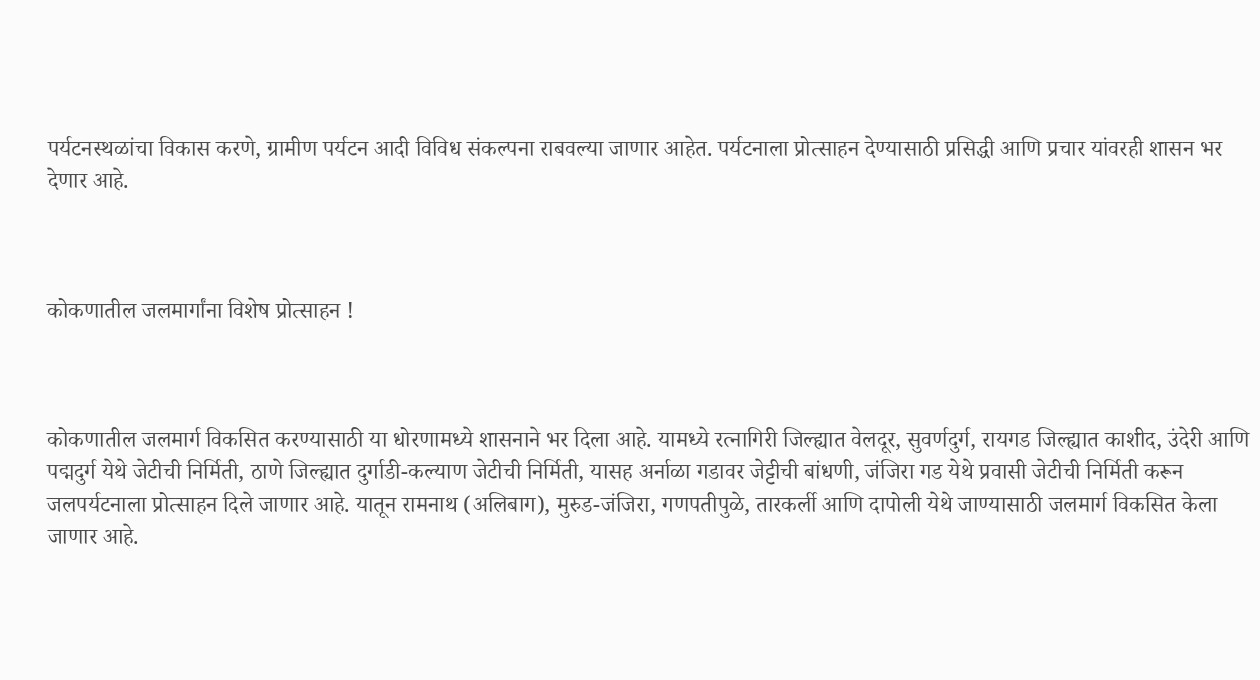पर्यटनस्थळांचा विकास करणे, ग्रामीण पर्यटन आदी विविध संकल्पना राबवल्या जाणार आहेत. पर्यटनाला प्रोत्साहन देण्यासाठी प्रसिद्धी आणि प्रचार यांवरही शासन भर देणार आहे.



कोकणातील जलमार्गांना विशेष प्रोत्साहन !



कोकणातील जलमार्ग विकसित करण्यासाठी या धोरणामध्ये शासनाने भर दिला आहे. यामध्ये रत्नागिरी जिल्ह्यात वेलदूर, सुवर्णदुर्ग, रायगड जिल्ह्यात काशीद, उंदेरी आणि पद्मदुर्ग येथे जेटीची निर्मिती, ठाणे जिल्ह्यात दुर्गाडी-कल्याण जेटीची निर्मिती, यासह अर्नाळा गडावर जेट्टीची बांधणी, जंजिरा गड येथे प्रवासी जेटीची निर्मिती करून जलपर्यटनाला प्रोत्साहन दिले जाणार आहे. यातून रामनाथ (अलिबाग), मुरुड-जंजिरा, गणपतीपुळे, तारकर्ली आणि दापोली येथे जाण्यासाठी जलमार्ग विकसित केला जाणार आहे.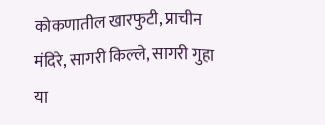कोकणातील खारफुटी, प्राचीन मंदिरे, सागरी किल्ले, सागरी गुहा या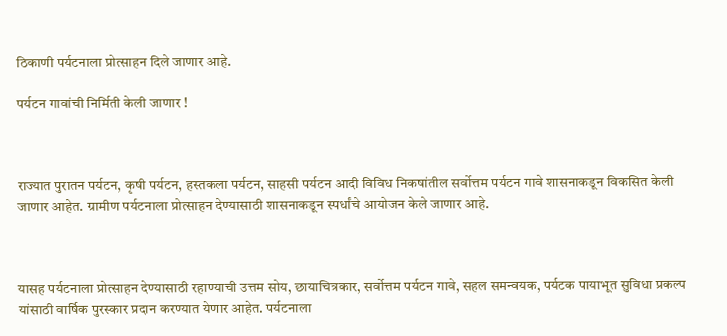ठिकाणी पर्यटनाला प्रोत्साहन दिले जाणार आहे.

पर्यटन गावांची निर्मिती केली जाणार !



राज्यात पुरातन पर्यटन, कृषी पर्यटन, हस्तकला पर्यटन, साहसी पर्यटन आदी विविध निकषांतील सर्वोत्तम पर्यटन गावे शासनाकडून विकसित केली जाणार आहेत. ग्रामीण पर्यटनाला प्रोत्साहन देण्यासाठी शासनाकडून स्पर्धांचे आयोजन केले जाणार आहे.



यासह पर्यटनाला प्रोत्साहन देण्यासाठी रहाण्याची उत्तम सोय, छायाचित्रकार, सर्वोत्तम पर्यटन गावे, सहल समन्वयक, पर्यटक पायाभूत सुविधा प्रकल्प यांसाठी वार्षिक पुरस्कार प्रदान करण्यात येणार आहेत. पर्यटनाला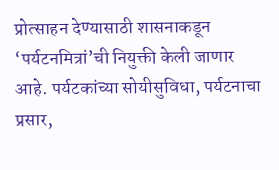प्रोत्साहन देण्यासाठी शासनाकडून ‘पर्यटनमित्रां’ची नियुक्ती केली जाणार आहे. पर्यटकांच्या सोयीसुविधा, पर्यटनाचा प्रसार,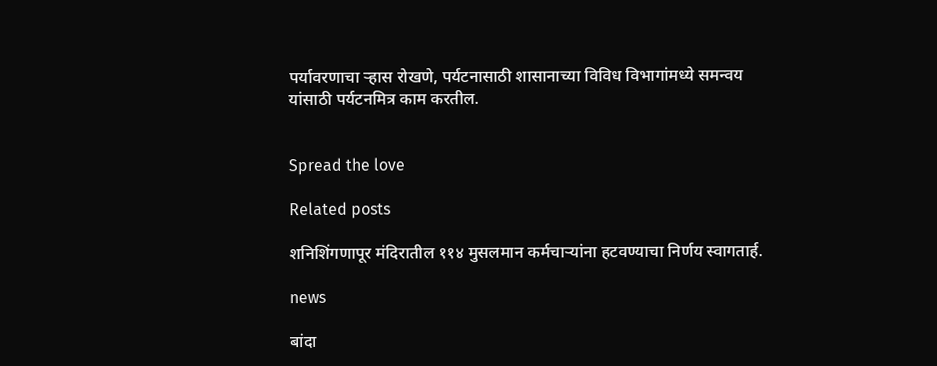पर्यावरणाचा र्‍हास रोखणे, पर्यटनासाठी शासानाच्या विविध विभागांमध्ये समन्वय यांसाठी पर्यटनमित्र काम करतील.


Spread the love

Related posts

शनिशिंगणापूर मंदिरातील ११४ मुसलमान कर्मचाऱ्यांना हटवण्याचा निर्णय स्वागतार्ह.

news

बांदा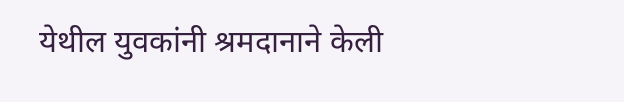येथील युवकांनी श्रमदानाने केली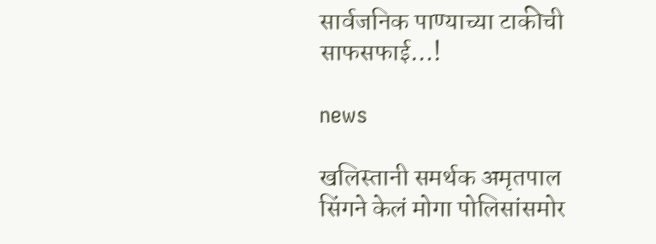सार्वजनिक पाण्याच्या टाकीची साफसफाई…!

news

खलिस्तानी समर्थक अमृतपाल सिंगने केलं मोगा पोलिसांसमोर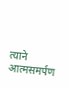त्याने आत्मसमर्पण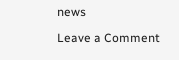news

Leave a Comment